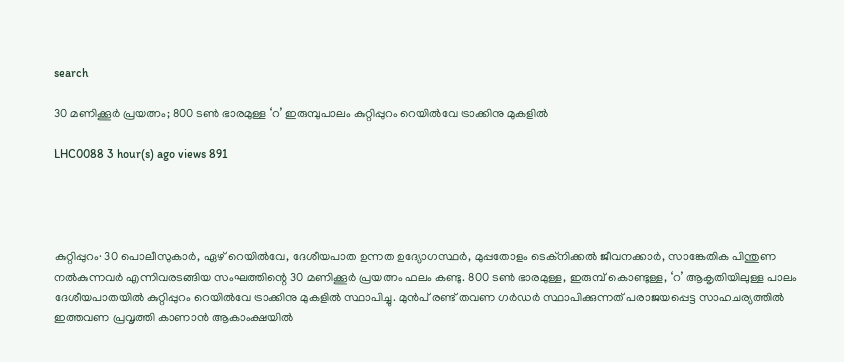search

30 മണിക്കൂർ പ്രയത്നം; 800 ടൺ ഭാരമുള്ള ‘റ’ ഇരുമ്പുപാലം കുറ്റിപ്പുറം റെയിൽവേ ട്രാക്കിനു മുകളിൽ

LHC0088 3 hour(s) ago views 891




കുറ്റിപ്പുറം∙ 30 പൊലീസുകാർ, ഏഴ് റെയിൽവേ, ദേശീയപാത ഉന്നത ഉദ്യോഗസ്ഥർ, മുപ്പതോളം ടെക്നിക്കൽ ജീവനക്കാർ, സാങ്കേതിക പിന്തുണ നൽകുന്നവർ എന്നിവരടങ്ങിയ സംഘത്തിന്റെ 30 മണിക്കൂർ പ്രയത്നം ഫലം കണ്ടു. 800 ടൺ ഭാരമുള്ള, ഇരുമ്പ് കൊണ്ടുള്ള, ‘റ’ ആകൃതിയിലുള്ള പാലം ദേശീയപാതയിൽ കുറ്റിപ്പുറം റെയിൽവേ ട്രാക്കിനു മുകളിൽ സ്ഥാപിച്ചു. മുൻപ് രണ്ട് തവണ ഗർഡർ സ്ഥാപിക്കുന്നത് പരാജയപ്പെട്ട സാഹചര്യത്തിൽ ഇത്തവണ പ്രവൃത്തി കാണാൻ ആകാംക്ഷയിൽ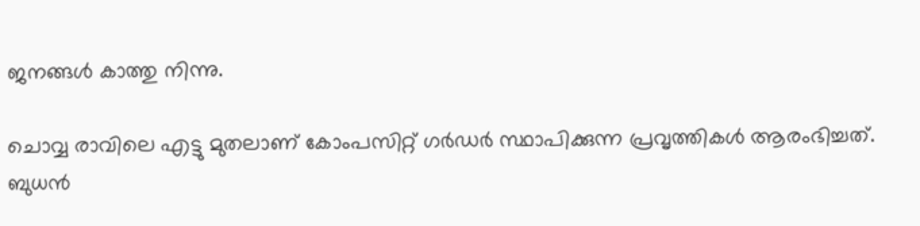ജനങ്ങൾ കാത്തു നിന്നു.

ചൊവ്വ രാവിലെ എട്ടു മുതലാണ് കോംപസിറ്റ് ഗർഡർ സ്ഥാപിക്കുന്ന പ്രവൃത്തികൾ ആരംഭിച്ചത്. ബുധൻ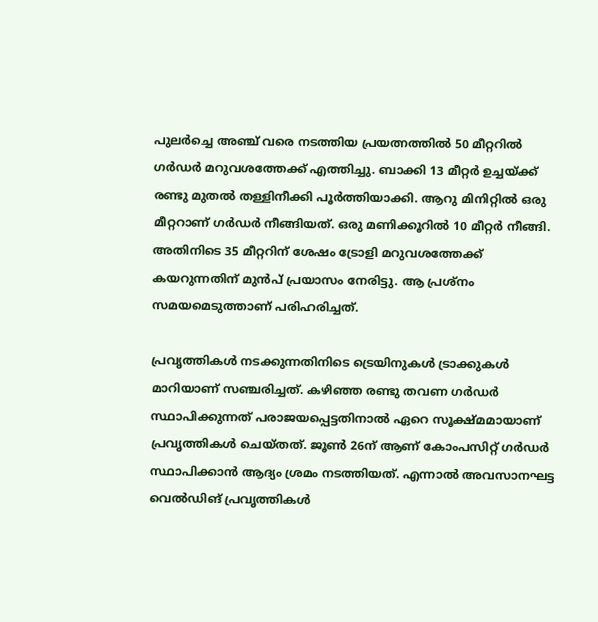പുലർച്ചെ അഞ്ച് വരെ നടത്തിയ പ്രയത്നത്തിൽ 50 മീറ്ററിൽ ഗർഡർ മറുവശത്തേക്ക് എത്തിച്ചു. ബാക്കി 13 മീറ്റർ ഉച്ചയ്ക്ക് രണ്ടു മുതൽ തള്ളിനീക്കി പൂർത്തിയാക്കി. ആറു മിനിറ്റിൽ ഒരു മീറ്ററാണ് ഗർഡർ നീങ്ങിയത്. ഒരു മണിക്കൂറിൽ 10 മീറ്റർ നീങ്ങി. അതിനിടെ 35 മീറ്ററിന് ശേഷം ട്രോളി മറുവശത്തേക്ക് കയറുന്നതിന് മുൻപ് പ്രയാസം നേരിട്ടു. ആ പ്രശ്നം സമയമെടുത്താണ് പരിഹരിച്ചത്.

പ്രവൃത്തികൾ നടക്കുന്നതിനിടെ ട്രെയിനുകൾ ട്രാക്കുകൾ മാറിയാണ് സഞ്ചരിച്ചത്. കഴിഞ്ഞ രണ്ടു തവണ ഗർഡർ സ്ഥാപിക്കുന്നത് പരാജയപ്പെട്ടതിനാൽ ഏറെ സൂക്ഷ്മമായാണ് പ്രവൃത്തികൾ ചെയ്തത്. ജൂൺ 26ന് ആണ് കോംപസിറ്റ് ഗർഡർ സ്ഥാപിക്കാൻ ആദ്യം ശ്രമം നടത്തിയത്. എന്നാൽ അവസാനഘട്ട വെൽഡിങ് പ്രവൃത്തികൾ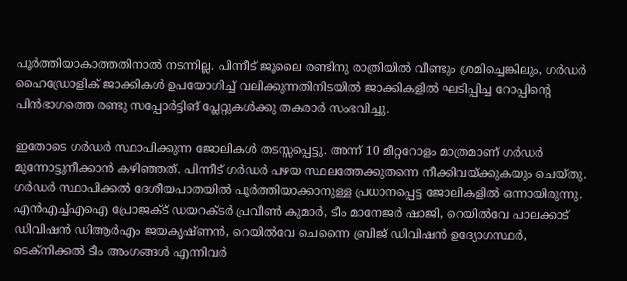പൂർത്തിയാകാത്തതിനാൽ നടന്നില്ല. പിന്നീട് ജൂലൈ രണ്ടിനു രാത്രിയിൽ വീണ്ടും ശ്രമിച്ചെങ്കിലും, ഗർഡർ ഹൈഡ്രോളിക് ജാക്കികൾ ഉപയോഗിച്ച് വലിക്കുന്നതിനിടയിൽ ജാക്കികളിൽ ഘടിപ്പിച്ച റോപ്പിന്റെ പിൻഭാഗത്തെ രണ്ടു സപ്പോർട്ടിങ് പ്ലേറ്റുകൾക്കു തകരാർ സംഭവിച്ചു.

ഇതോടെ ഗർഡർ സ്ഥാപിക്കുന്ന ജോലികൾ തടസ്സപ്പെട്ടു. അന്ന് 10 മീറ്ററോളം മാത്രമാണ് ഗർഡർ മുന്നോട്ടുനീക്കാൻ കഴിഞ്ഞത്. പിന്നീട് ഗർഡർ പഴയ സ്ഥലത്തേക്കുതന്നെ നീക്കിവയ്ക്കുകയും ചെയ്തു. ഗർഡർ സ്ഥാപിക്കൽ ദേശീയപാതയിൽ പൂർത്തിയാക്കാനുള്ള പ്രധാനപ്പെട്ട ജോലികളിൽ ഒന്നായിരുന്നു. എൻഎച്ച്എഐ പ്രോജക്ട് ഡയറക്ടർ പ്രവീൺ കുമാർ, ടീം മാനേജർ ഷാജി, റെയിൽവേ പാലക്കാട് ഡിവിഷൻ ഡിആർഎം ജയകൃഷ്ണൻ, റെയിൽവേ ചെന്നൈ ബ്രിജ് ഡിവിഷൻ ഉദ്യോഗസ്ഥർ, ടെക്നിക്കൽ ടീം അംഗങ്ങൾ എന്നിവർ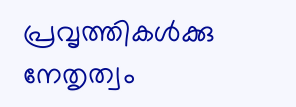പ്രവൃത്തികൾക്കു നേതൃത്വം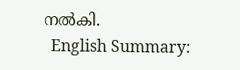നൽകി.
  English Summary: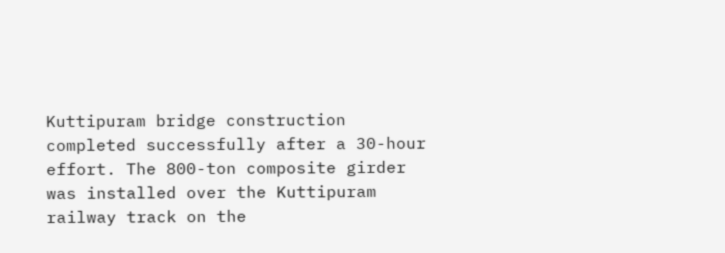Kuttipuram bridge construction completed successfully after a 30-hour effort. The 800-ton composite girder was installed over the Kuttipuram railway track on the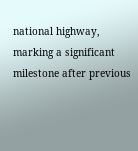national highway, marking a significant milestone after previous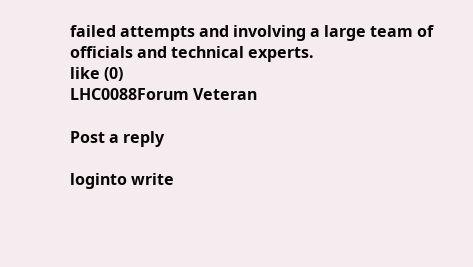failed attempts and involving a large team of officials and technical experts.
like (0)
LHC0088Forum Veteran

Post a reply

loginto write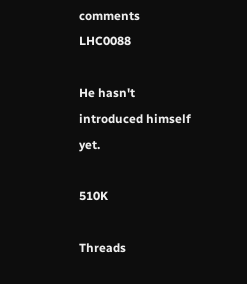comments
LHC0088

He hasn't introduced himself yet.

510K

Threads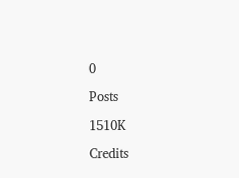0

Posts

1510K

Credits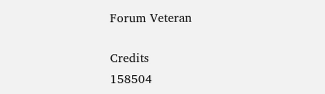Forum Veteran

Credits
158504